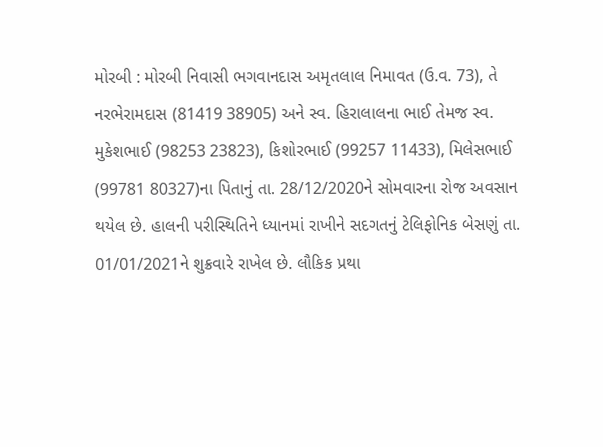મોરબી : મોરબી નિવાસી ભગવાનદાસ અમૃતલાલ નિમાવત (ઉ.વ. 73), તે નરભેરામદાસ (81419 38905) અને સ્વ. હિરાલાલના ભાઈ તેમજ સ્વ. મુકેશભાઈ (98253 23823), કિશોરભાઈ (99257 11433), મિલેસભાઈ (99781 80327)ના પિતાનું તા. 28/12/2020ને સોમવારના રોજ અવસાન થયેલ છે. હાલની પરીસ્થિતિને ધ્યાનમાં રાખીને સદગતનું ટેલિફોનિક બેસણું તા. 01/01/2021ને શુક્રવારે રાખેલ છે. લૌકિક પ્રથા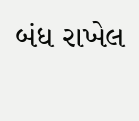બંધ રાખેલ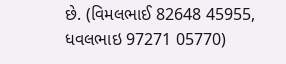છે. (વિમલભાઈ 82648 45955, ધવલભાઇ 97271 05770)